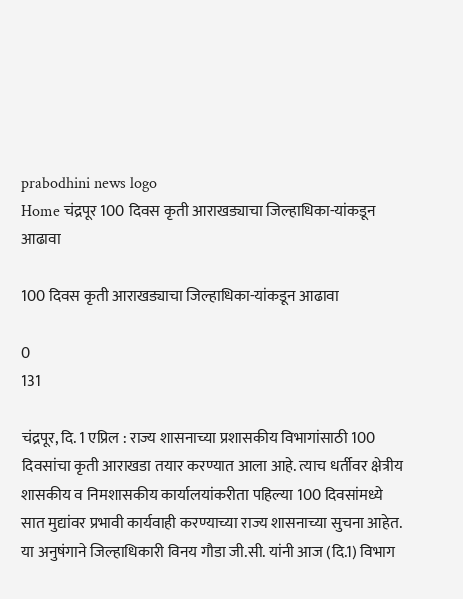prabodhini news logo
Home चंद्रपूर 100 दिवस कृती आराखड्याचा जिल्हाधिका-यांकडून आढावा

100 दिवस कृती आराखड्याचा जिल्हाधिका-यांकडून आढावा

0
131

चंद्रपूर, दि. 1 एप्रिल : राज्य शासनाच्या प्रशासकीय विभागांसाठी 100 दिवसांचा कृती आराखडा तयार करण्यात आला आहे. त्याच धर्तीवर क्षेत्रीय शासकीय व निमशासकीय कार्यालयांकरीता पहिल्या 100 दिवसांमध्ये सात मुद्यांवर प्रभावी कार्यवाही करण्याच्या राज्य शासनाच्या सुचना आहेत. या अनुषंगाने जिल्हाधिकारी विनय गौडा जी.सी. यांनी आज (दि.1) विभाग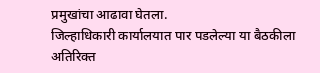प्रमुखांचा आढावा घेतला.
जिल्हाधिकारी कार्यालयात पार पडलेल्या या बैठकीला अतिरिक्त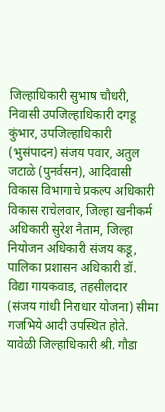जिल्हाधिकारी सुभाष चौधरी, निवासी उपजिल्हाधिकारी दगडू कुंभार, उपजिल्हाधिकारी (भुसंपादन) संजय पवार, अतुल जटाळे (पुनर्वसन), आदिवासी विकास विभागाचे प्रकल्प अधिकारी विकास राचेलवार, जिल्हा खनीकर्म अधिकारी सुरेश नैताम, जिल्हा नियोजन अधिकारी संजय कडू, पालिका प्रशासन अधिकारी डॉ. विद्या गायकवाड, तहसीलदार (संजय गांधी निराधार योजना) सीमा गजभिये आदी उपस्थित होते.
यावेळी जिल्हाधिकारी श्री. गौडा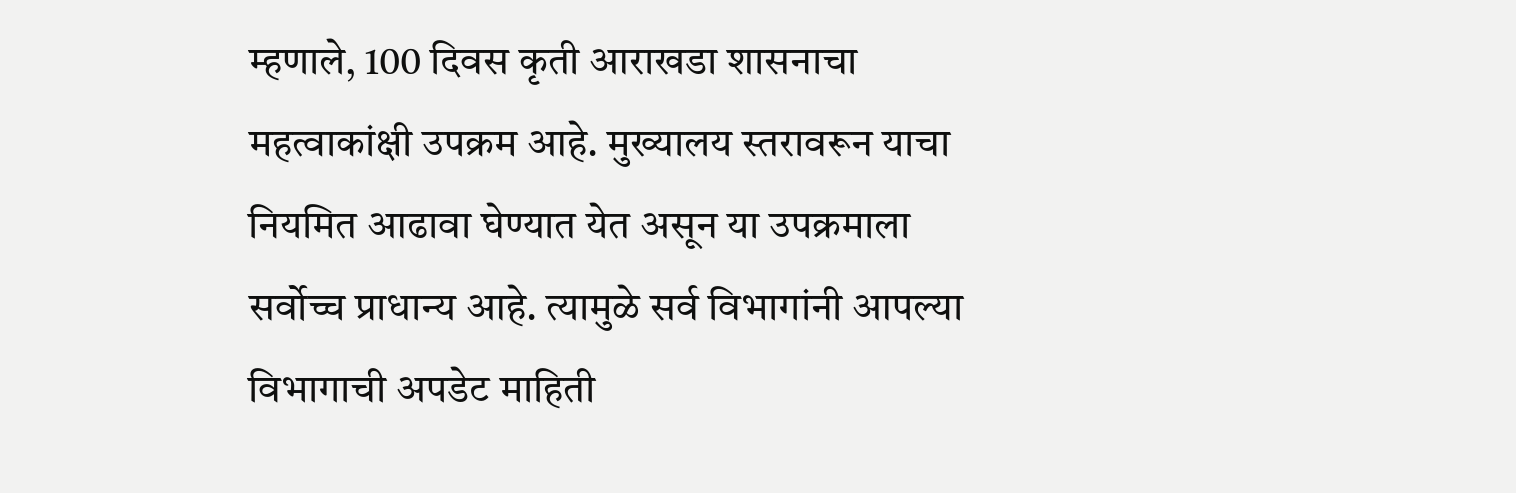म्हणाले, 100 दिवस कृती आराखडा शासनाचा महत्वाकांक्षी उपक्रम आहे. मुख्यालय स्तरावरून याचा नियमित आढावा घेण्यात येत असून या उपक्रमाला सर्वोच्च प्राधान्य आहे. त्यामुळे सर्व विभागांनी आपल्या विभागाची अपडेट माहिती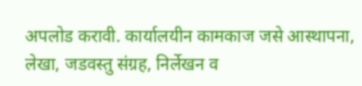अपलोड करावी. कार्यालयीन कामकाज जसे आस्थापना, लेखा, जडवस्तु संग्रह, निर्लेखन व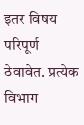इतर विषय परिपूर्ण ठेवावेत. प्रत्येक विभाग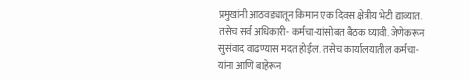प्रमुखांनी आठवड्यातून किमान एक दिवस क्षेत्रीय भेटी द्याव्यात. तसेच सर्व अधिकारी- कर्मचा-यांसोबत बैठक घ्यावी. जेणेकरून सुसंवाद वाढण्यास मदत होईल. तसेच कार्यालयातील कर्मचा-यांना आणि बाहेरून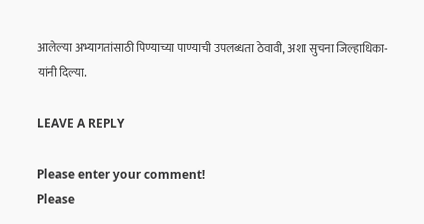आलेल्या अभ्यागतांसाठी पिण्याच्या पाण्याची उपलब्धता ठेवावी, अशा सुचना जिल्हाधिका-यांनी दिल्या.

LEAVE A REPLY

Please enter your comment!
Please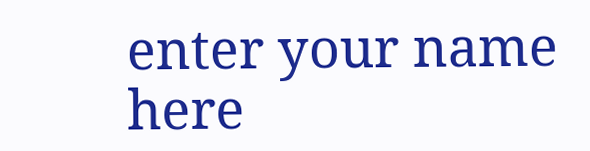enter your name here